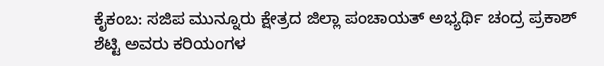ಕೈಕಂಬ: ಸಜಿಪ ಮುನ್ನೂರು ಕ್ಷೇತ್ರದ ಜಿಲ್ಲಾ ಪಂಚಾಯತ್ ಅಭ್ಯರ್ಥಿ ಚಂದ್ರ ಪ್ರಕಾಶ್ ಶೆಟ್ಟಿ ಅವರು ಕರಿಯಂಗಳ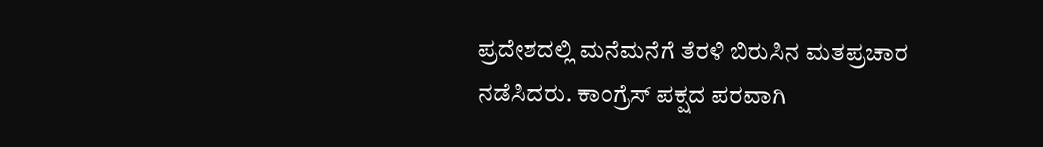ಪ್ರದೇಶದಲ್ಲಿ ಮನೆಮನೆಗೆ ತೆರಳಿ ಬಿರುಸಿನ ಮತಪ್ರಚಾರ ನಡೆಸಿದರು. ಕಾಂಗ್ರೆಸ್ ಪಕ್ಷದ ಪರವಾಗಿ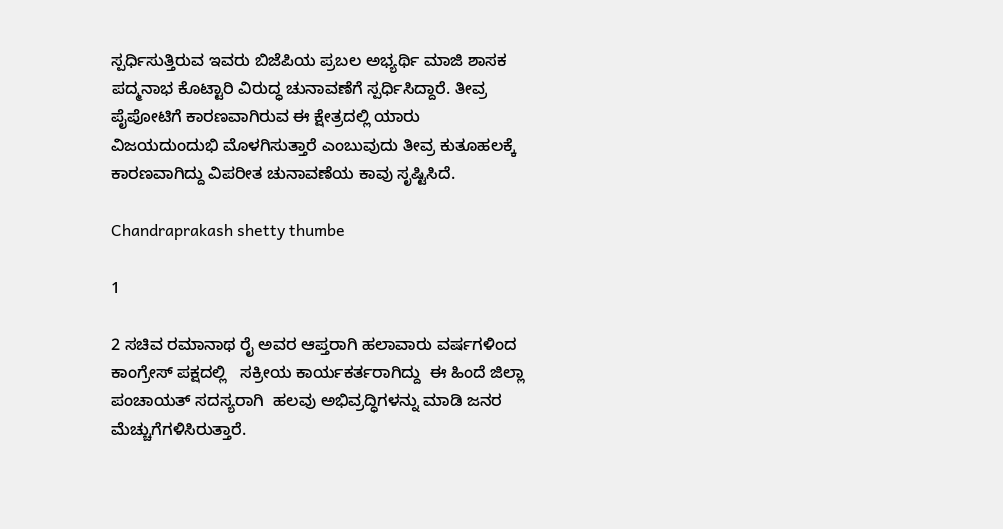ಸ್ಪರ್ಧಿಸುತ್ತಿರುವ ಇವರು ಬಿಜೆಪಿಯ ಪ್ರಬಲ ಅಭ್ಯರ್ಥಿ ಮಾಜಿ ಶಾಸಕ ಪದ್ಮನಾಭ ಕೊಟ್ಟಾರಿ ವಿರುದ್ಧ ಚುನಾವಣೆಗೆ ಸ್ಪರ್ಧಿಸಿದ್ದಾರೆ. ತೀವ್ರ ಪೈಪೋಟಿಗೆ ಕಾರಣವಾಗಿರುವ ಈ ಕ್ಷೇತ್ರದಲ್ಲಿ ಯಾರು ವಿಜಯದುಂದುಭಿ ಮೊಳಗಿಸುತ್ತಾರೆ ಎಂಬುವುದು ತೀವ್ರ ಕುತೂಹಲಕ್ಕೆ ಕಾರಣವಾಗಿದ್ದು ವಿಪರೀತ ಚುನಾವಣೆಯ ಕಾವು ಸೃಷ್ಟಿಸಿದೆ.

Chandraprakash shetty thumbe

1

2 ಸಚಿವ ರಮಾನಾಥ ರೈ ಅವರ ಆಪ್ತರಾಗಿ ಹಲಾವಾರು ವರ್ಷಗಳಿಂದ ಕಾಂಗ್ರೇಸ್ ಪಕ್ಷದಲ್ಲಿ   ಸಕ್ರೀಯ ಕಾರ್ಯಕರ್ತರಾಗಿದ್ದು  ಈ ಹಿಂದೆ ಜಿಲ್ಲಾ ಪಂಚಾಯತ್ ಸದಸ್ಯರಾಗಿ  ಹಲವು ಅಭಿವ್ರದ್ಧಿಗಳನ್ನು ಮಾಡಿ ಜನರ ಮೆಚ್ಚುಗೆಗಳಿಸಿರುತ್ತಾರೆ.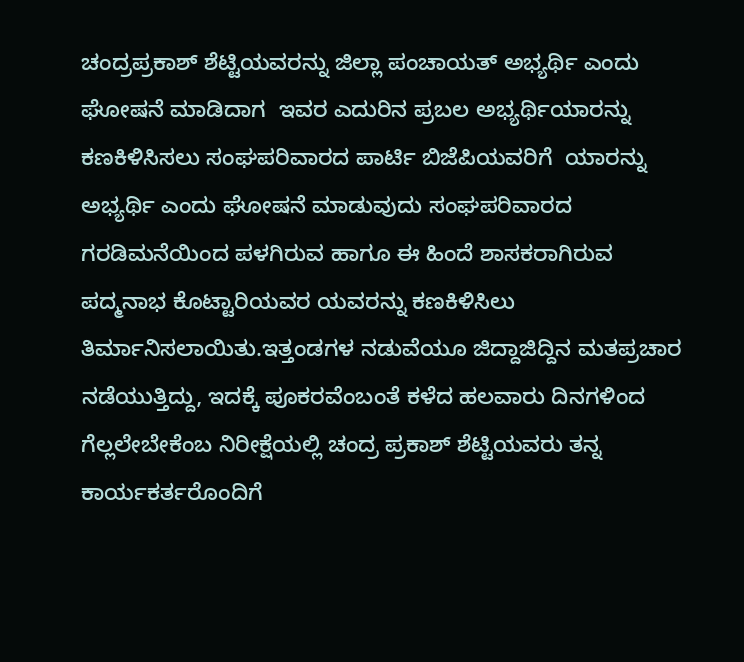ಚಂದ್ರಪ್ರಕಾಶ್ ಶೆಟ್ಟಿಯವರನ್ನು ಜಿಲ್ಲಾ ಪಂಚಾಯತ್ ಅಭ್ಯರ್ಥಿ ಎಂದು ಘೋಷನೆ ಮಾಡಿದಾಗ  ಇವರ ಎದುರಿನ ಪ್ರಬಲ ಅಭ್ಯರ್ಥಿಯಾರನ್ನು ಕಣಕಿಳಿಸಿಸಲು ಸಂಘಪರಿವಾರದ ಪಾರ್ಟಿ ಬಿಜೆಪಿಯವರಿಗೆ  ಯಾರನ್ನು ಅಭ್ಯರ್ಥಿ ಎಂದು ಘೋಷನೆ ಮಾಡುವುದು ಸಂಘಪರಿವಾರದ ಗರಡಿಮನೆಯಿಂದ ಪಳಗಿರುವ ಹಾಗೂ ಈ ಹಿಂದೆ ಶಾಸಕರಾಗಿರುವ ಪದ್ಮನಾಭ ಕೊಟ್ಟಾರಿಯವರ ಯವರನ್ನು ಕಣಕಿಳಿಸಿಲು ತಿರ್ಮಾನಿಸಲಾಯಿತು.ಇತ್ತಂಡಗಳ ನಡುವೆಯೂ ಜಿದ್ದಾಜಿದ್ದಿನ ಮತಪ್ರಚಾರ ನಡೆಯುತ್ತಿದ್ದು, ಇದಕ್ಕೆ ಪೂಕರವೆಂಬಂತೆ ಕಳೆದ ಹಲವಾರು ದಿನಗಳಿಂದ ಗೆಲ್ಲಲೇಬೇಕೆಂಬ ನಿರೀಕ್ಷೆಯಲ್ಲಿ ಚಂದ್ರ ಪ್ರಕಾಶ್ ಶೆಟ್ಟಿಯವರು ತನ್ನ ಕಾರ್ಯಕರ್ತರೊಂದಿಗೆ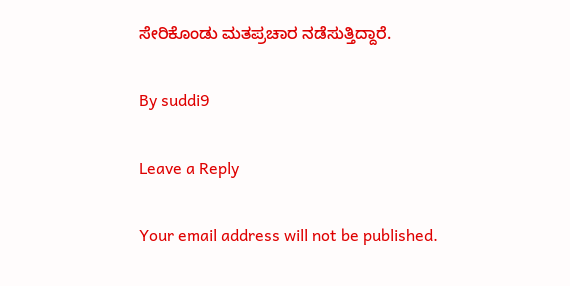ಸೇರಿಕೊಂಡು ಮತಪ್ರಚಾರ ನಡೆಸುತ್ತಿದ್ದಾರೆ.

By suddi9

Leave a Reply

Your email address will not be published.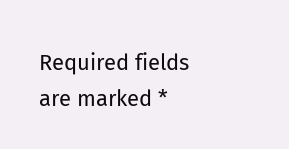Required fields are marked *